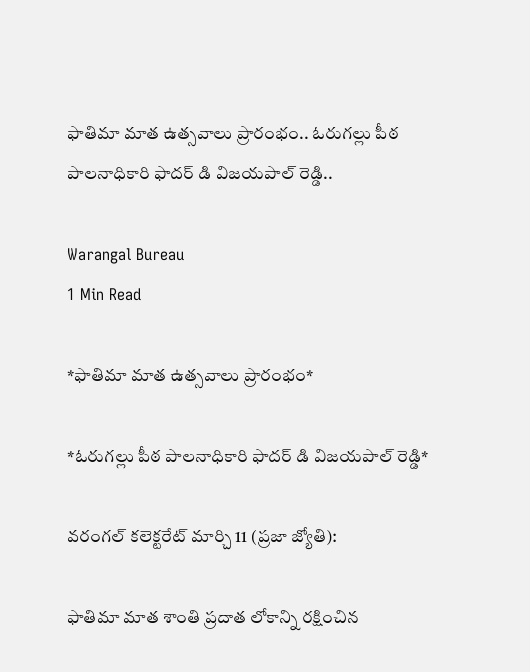ఫాతిమా మాత ఉత్సవాలు ప్రారంభం.. ఓరుగల్లు పీఠ పాలనాధికారి ఫాదర్ డి విజయపాల్ రెడ్డి..

Warangal Bureau
1 Min Read

*ఫాతిమా మాత ఉత్సవాలు ప్రారంభం*

*ఓరుగల్లు పీఠ పాలనాధికారి ఫాదర్ డి విజయపాల్ రెడ్డి*

వరంగల్ కలెక్టరేట్ మార్చి 11 (ప్రజా జ్యోతి):

ఫాతిమా మాత శాంతి ప్రదాత లోకాన్ని రక్షించిన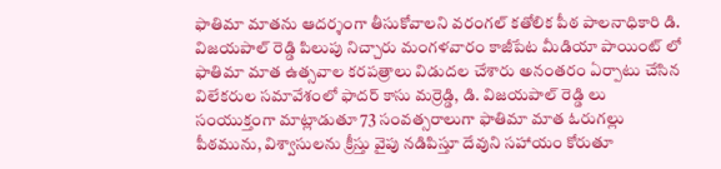ఫాతిమా మాతను ఆదర్శంగా తీసుకోవాలని వరంగల్ కతోలిక పీఠ పాలనాధికారి డి. విజయపాల్ రెడ్డి పిలుపు నిచ్చారు మంగళవారం కాజీపేట మీడియా పాయింట్ లో ఫాతిమా మాత ఉత్సవాల కరపత్రాలు విడుదల చేశారు అనంతరం ఏర్పాటు చేసిన విలేకరుల సమావేశంలో ఫాదర్ కాసు మర్రెడ్డి, డి. విజయపాల్ రెడ్డి లు సంయుక్తంగా మాట్లాడుతూ 73 సంవత్సరాలుగా ఫాతిమా మాత ఓరుగల్లు పీఠమును, విశ్వాసులను క్రీస్తు వైపు నడిపిస్తూ దేవుని సహాయం కోరుతూ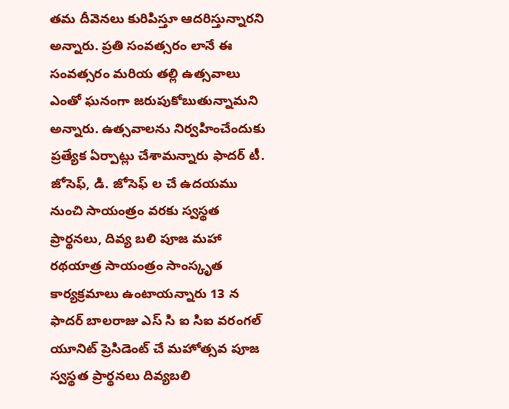తమ దీవెనలు కురిపిస్తూ ఆదరిస్తున్నారని అన్నారు. ప్రతి సంవత్సరం లానే ఈ సంవత్సరం మరియ తల్లి ఉత్సవాలు ఎంతో ఘనంగా జరుపుకోబుతున్నామని అన్నారు. ఉత్సవాలను నిర్వహించేందుకు ప్రత్యేక ఏర్పాట్లు చేశామన్నారు ఫాదర్ టీ. జోసెఫ్, డి. జోసెఫ్ ల చే ఉదయము నుంచి సాయంత్రం వరకు స్వస్థత ప్రార్థనలు, దివ్య బలి పూజ మహా రథయాత్ర సాయంత్రం సాంస్కృత కార్యక్రమాలు ఉంటాయన్నారు 13 న ఫాదర్ బాలరాజు ఎస్ సి ఐ సిఐ వరంగల్ యూనిట్ ప్రెసిడెంట్ చే మహోత్సవ పూజ స్వస్థత ప్రార్థనలు దివ్యబలి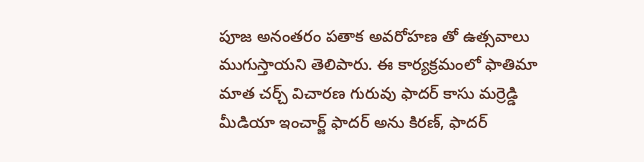పూజ అనంతరం పతాక అవరోహణ తో ఉత్సవాలు ముగుస్తాయని తెలిపారు. ఈ కార్యక్రమంలో ఫాతిమా మాత చర్చ్ విచారణ గురువు ఫాదర్ కాసు మర్రెడ్డి మీడియా ఇంచార్జ్ ఫాదర్ అను కిరణ్, ఫాదర్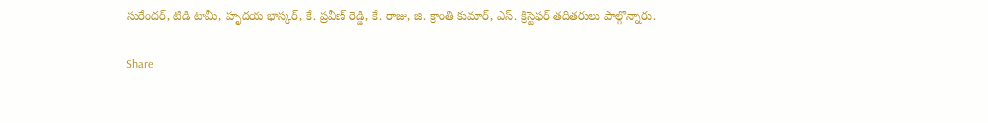సురేందర్, టిడి టామీ, హృదయ భాస్కర్, కే. ప్రవీణ్ రెడ్డి, కే. రాజు, జి. క్రాంతి కుమార్, ఎస్. క్రిస్టెఫర్ తదితరులు పాల్గొన్నారు.

Share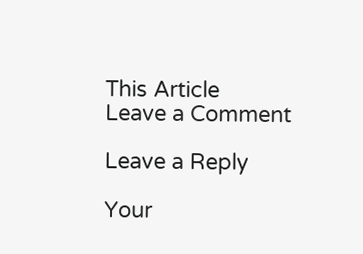This Article
Leave a Comment

Leave a Reply

Your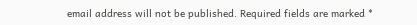email address will not be published. Required fields are marked *